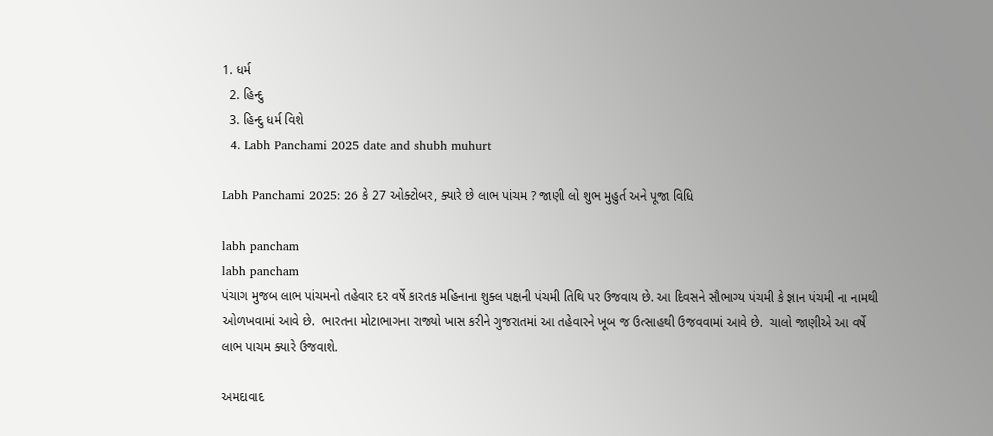1. ધર્મ
  2. હિન્દુ
  3. હિન્દુ ધર્મ વિશે
  4. Labh Panchami 2025 date and shubh muhurt

Labh Panchami 2025: 26 કે 27 ઓક્ટોબર, ક્યારે છે લાભ પાંચમ ? જાણી લો શુભ મુહુર્ત અને પૂજા વિધિ

labh pancham
labh pancham
પંચાગ મુજબ લાભ પાંચમનો તહેવાર દર વર્ષે કારતક મહિનાના શુક્લ પક્ષની પંચમી તિથિ પર ઉજવાય છે. આ દિવસને સૌભાગ્ય પંચમી કે જ્ઞાન પંચમી ના નામથી ઓળખવામાં આવે છે.  ભારતના મોટાભાગના રાજ્યો ખાસ કરીને ગુજરાતમાં આ તહેવારને ખૂબ જ ઉત્સાહથી ઉજવવામાં આવે છે.  ચાલો જાણીએ આ વર્ષે લાભ પાચમ ક્યારે ઉજવાશે.

અમદાવાદ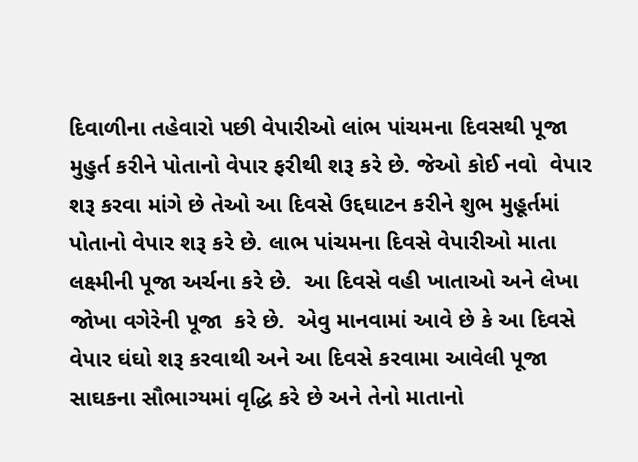દિવાળીના તહેવારો પછી વેપારીઓ લાંભ પાંચમના દિવસથી પૂજા મુહુર્ત કરીને પોતાનો વેપાર ફરીથી શરૂ કરે છે. જેઓ કોઈ નવો  વેપાર  શરૂ કરવા માંગે છે તેઓ આ દિવસે ઉદ્દઘાટન કરીને શુભ મુહૂર્તમાં પોતાનો વેપાર શરૂ કરે છે. લાભ પાંચમના દિવસે વેપારીઓ માતા લક્ષ્મીની પૂજા અર્ચના કરે છે.  આ દિવસે વહી ખાતાઓ અને લેખા જોખા વગેરેની પૂજા  કરે છે.  એવુ માનવામાં આવે છે કે આ દિવસે વેપાર ઘંઘો શરૂ કરવાથી અને આ દિવસે કરવામા આવેલી પૂજા સાઘકના સૌભાગ્યમાં વૃદ્ધિ કરે છે અને તેનો માતાનો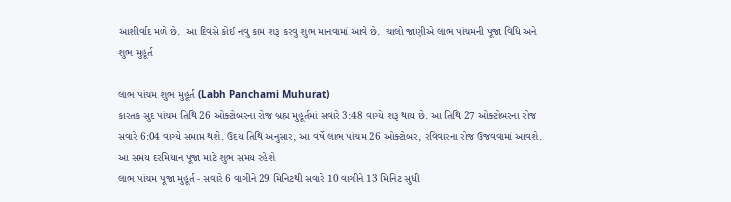આશીર્વાદ મળે છે.  આ દિવસે કોઈ નવુ કામ શરૂ કરવુ શુભ માનવામાં આવે છે.  ચાલો જાણીએ લાભ પાંચમની પૂજા વિધિ અને શુભ મુહૂર્ત

લાભ પાંચમ શુભ મુહૂર્ત (Labh Panchami Muhurat)
કારતક સુદ પાંચમ તિથિ 26 ઓક્ટોબરના રોજ બ્રહ્મ મુહૂર્તમાં સવારે 3:48 વાગ્યે શરૂ થાય છે. આ તિથિ 27 ઓક્ટોબરના રોજ સવારે 6:04 વાગ્યે સમાપ્ત થશે. ઉદય તિથિ અનુસાર, આ વર્ષે લાભ પાંચમ 26 ઓક્ટોબર, રવિવારના રોજ ઉજવવામાં આવશે. આ સમય દરમિયાન પૂજા માટે શુભ સમય રહેશે
લાભ પાંચમ પૂજા મુહૂર્ત - સવારે 6 વાગીને 29 મિનિટથી સવારે 10 વાગીને 13 મિનિટ સુધી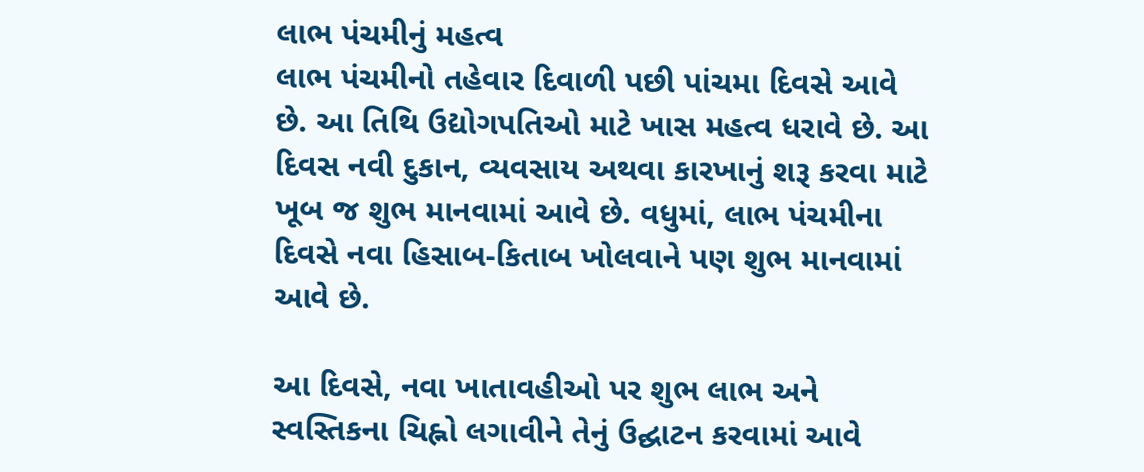લાભ પંચમીનું મહત્વ
લાભ પંચમીનો તહેવાર દિવાળી પછી પાંચમા દિવસે આવે છે. આ તિથિ ઉદ્યોગપતિઓ માટે ખાસ મહત્વ ધરાવે છે. આ દિવસ નવી દુકાન, વ્યવસાય અથવા કારખાનું શરૂ કરવા માટે ખૂબ જ શુભ માનવામાં આવે છે. વધુમાં, લાભ પંચમીના દિવસે નવા હિસાબ-કિતાબ ખોલવાને પણ શુભ માનવામાં આવે છે.

આ દિવસે, નવા ખાતાવહીઓ પર શુભ લાભ અને સ્વસ્તિકના ચિહ્નો લગાવીને તેનું ઉદ્ઘાટન કરવામાં આવે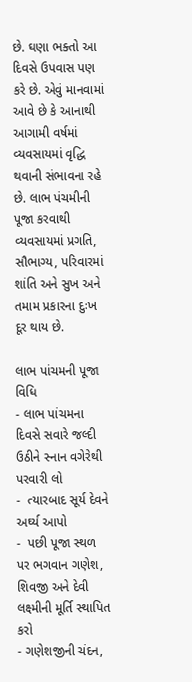છે. ઘણા ભક્તો આ દિવસે ઉપવાસ પણ કરે છે. એવું માનવામાં આવે છે કે આનાથી આગામી વર્ષમાં વ્યવસાયમાં વૃદ્ધિ થવાની સંભાવના રહે છે. લાભ પંચમીની પૂજા કરવાથી વ્યવસાયમાં પ્રગતિ, સૌભાગ્ય, પરિવારમાં શાંતિ અને સુખ અને તમામ પ્રકારના દુઃખ દૂર થાય છે.

લાભ પાંચમની પૂજા વિધિ
- લાભ પાંચમના દિવસે સવારે જલ્દી ઉઠીને સ્નાન વગેરેથી પરવારી લો
-  ત્યારબાદ સૂર્ય દેવને અર્ઘ્ય આપો
-  પછી પૂજા સ્થળ પર ભગવાન ગણેશ, શિવજી અને દેવી લક્ષ્મીની મૂર્તિ સ્થાપિત કરો
- ગણેશજીની ચંદન,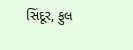સિંદૂર, ફુલ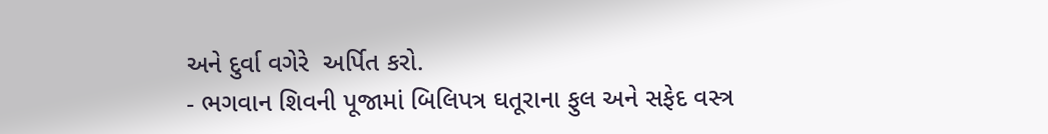અને દુર્વા વગેરે  અર્પિત કરો.
- ભગવાન શિવની પૂજામાં બિલિપત્ર ઘતૂરાના ફુલ અને સફેદ વસ્ત્ર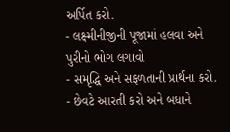અર્પિત કરો.
- લક્ષ્મીનીજીની પૂજામાં હલવા અને પુરીનો ભોગ લગાવો
- સમૃદ્ધિ અને સફળતાની પ્રાર્થના કરો.
- છેવટે આરતી કરો અને બધાને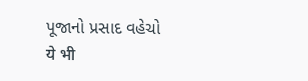પૂજાનો પ્રસાદ વહેચો
ये भी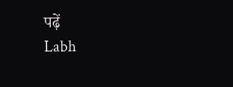पढ़ें
Labh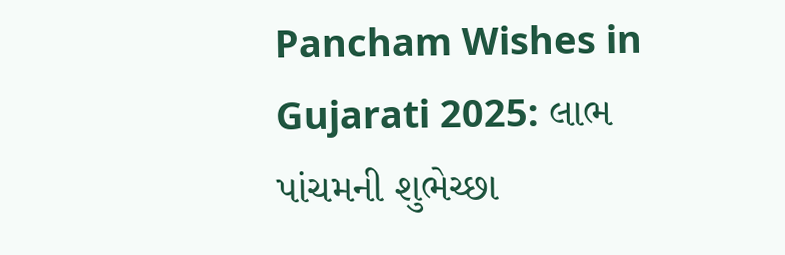Pancham Wishes in Gujarati 2025: લાભ પાંચમની શુભેચ્છા